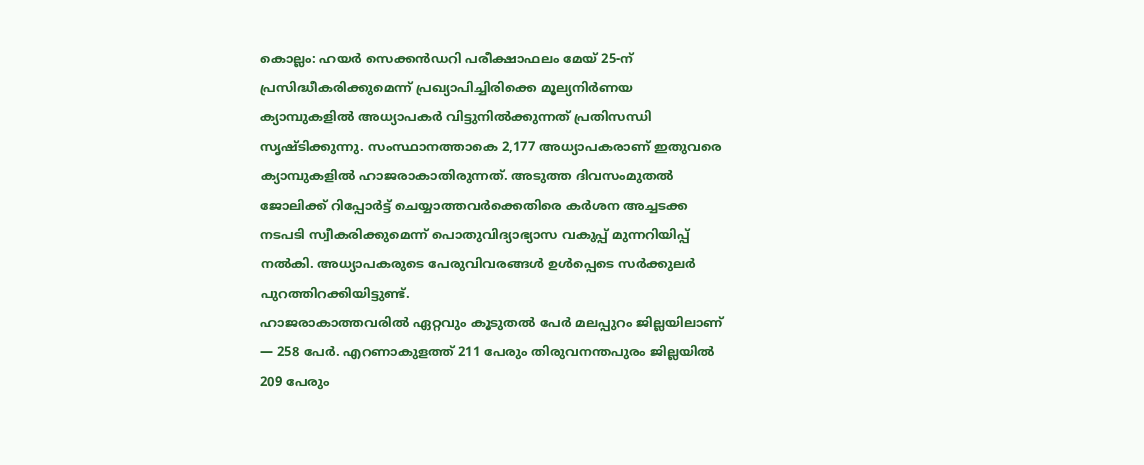കൊല്ലം: ഹയർ സെക്കൻഡറി പരീക്ഷാഫലം മേയ് 25-ന് പ്രസിദ്ധീകരിക്കുമെന്ന് പ്രഖ്യാപിച്ചിരിക്കെ മൂല്യനിർണയ ക്യാമ്പുകളിൽ അധ്യാപകർ വിട്ടുനിൽക്കുന്നത് പ്രതിസന്ധി സൃഷ്ടിക്കുന്നു. സംസ്ഥാനത്താകെ 2,177 അധ്യാപകരാണ് ഇതുവരെ ക്യാമ്പുകളിൽ ഹാജരാകാതിരുന്നത്. അടുത്ത ദിവസംമുതൽ ജോലിക്ക് റിപ്പോർട്ട് ചെയ്യാത്തവർക്കെതിരെ കർശന അച്ചടക്ക നടപടി സ്വീകരിക്കുമെന്ന് പൊതുവിദ്യാഭ്യാസ വകുപ്പ് മുന്നറിയിപ്പ് നൽകി. അധ്യാപകരുടെ പേരുവിവരങ്ങൾ ഉൾപ്പെടെ സർക്കുലർ പുറത്തിറക്കിയിട്ടുണ്ട്.
ഹാജരാകാത്തവരിൽ ഏറ്റവും കൂടുതൽ പേർ മലപ്പുറം ജില്ലയിലാണ് — 258 പേർ. എറണാകുളത്ത് 211 പേരും തിരുവനന്തപുരം ജില്ലയിൽ 209 പേരും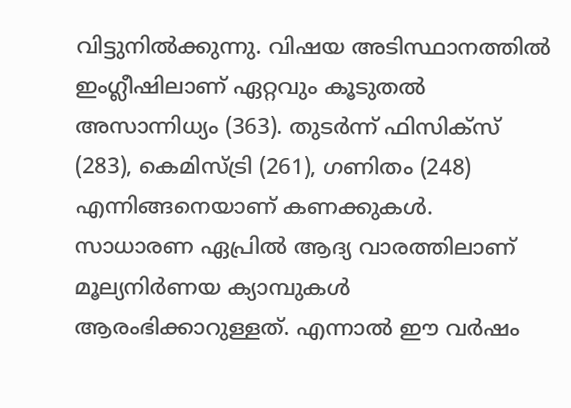വിട്ടുനിൽക്കുന്നു. വിഷയ അടിസ്ഥാനത്തിൽ ഇംഗ്ലീഷിലാണ് ഏറ്റവും കൂടുതൽ അസാന്നിധ്യം (363). തുടർന്ന് ഫിസിക്സ് (283), കെമിസ്ട്രി (261), ഗണിതം (248) എന്നിങ്ങനെയാണ് കണക്കുകൾ.
സാധാരണ ഏപ്രിൽ ആദ്യ വാരത്തിലാണ് മൂല്യനിർണയ ക്യാമ്പുകൾ ആരംഭിക്കാറുള്ളത്. എന്നാൽ ഈ വർഷം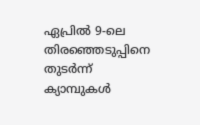ഏപ്രിൽ 9-ലെ തിരഞ്ഞെടുപ്പിനെ തുടർന്ന് ക്യാമ്പുകൾ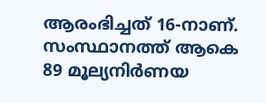ആരംഭിച്ചത് 16-നാണ്. സംസ്ഥാനത്ത് ആകെ 89 മൂല്യനിർണയ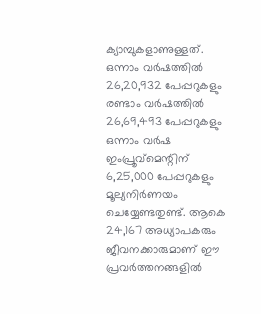ക്യാമ്പുകളാണുള്ളത്.
ഒന്നാം വർഷത്തിൽ 26,20,932 പേപ്പറുകളും രണ്ടാം വർഷത്തിൽ 26,69,493 പേപ്പറുകളും ഒന്നാം വർഷ ഇംപ്രൂവ്മെന്റിന് 6,25,000 പേപ്പറുകളും മൂല്യനിർണയം ചെയ്യേണ്ടതുണ്ട്. ആകെ 24,167 അധ്യാപകരും ജീവനക്കാരുമാണ് ഈ പ്രവർത്തനങ്ങളിൽ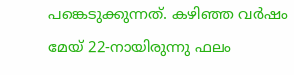പങ്കെടുക്കുന്നത്. കഴിഞ്ഞ വർഷം മേയ് 22-നായിരുന്നു ഫലം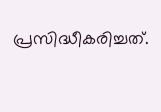പ്രസിദ്ധീകരിച്ചത്.